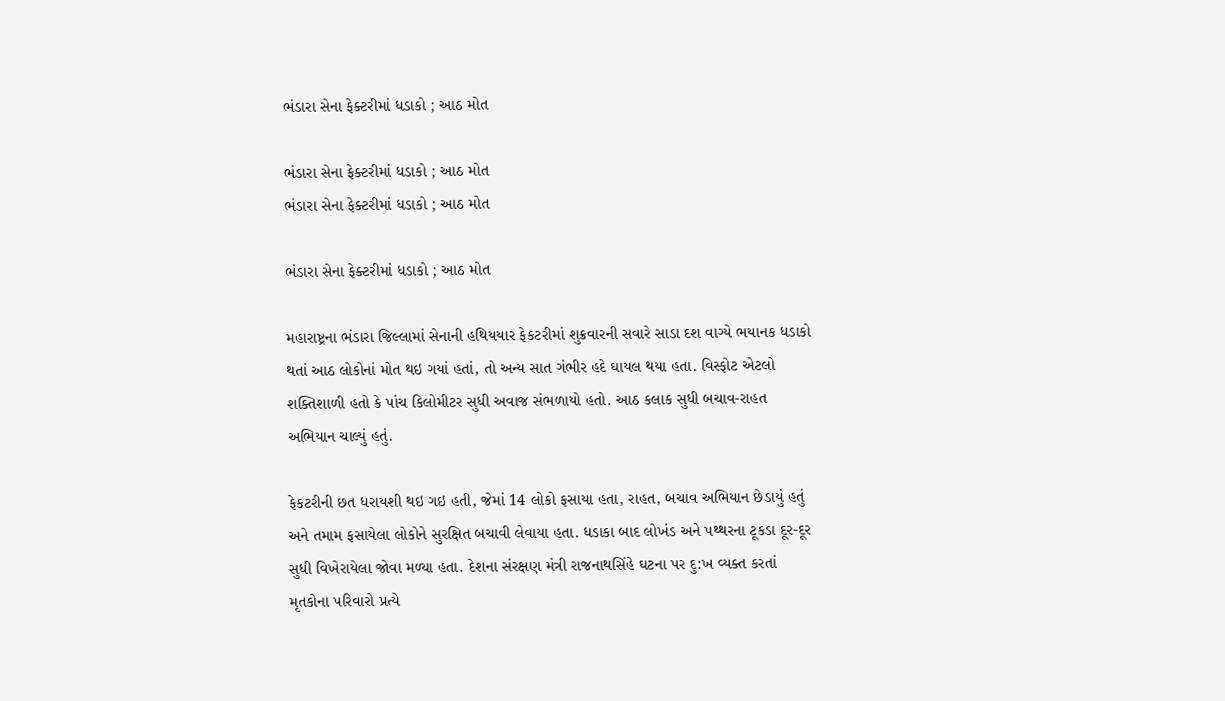ભંડારા સેના ફેક્ટરીમાં ધડાકો ; આઠ મોત

ભંડારા સેના ફેક્ટરીમાં ધડાકો ; આઠ મોત
ભંડારા સેના ફેક્ટરીમાં ધડાકો ; આઠ મોત

ભંડારા સેના ફેક્ટરીમાં ધડાકો ; આઠ મોત

મહારાષ્ટ્રના ભંડારા જિલ્લામાં સેનાની હથિયયાર ફેકટરીમાં શુક્રવારની સવારે સાડા દશ વાગ્યે ભયાનક ધડાકો થતાં આઠ લોકોનાં મોત થઇ ગયાં હતાં, તો અન્ય સાત ગંભીર હદે ઘાયલ થયા હતા. વિસ્ફોટ એટલો શક્તિશાળી હતો કે પાંચ કિલોમીટર સુધી અવાજ સંભળાયો હતો. આઠ કલાક સુધી બચાવ-રાહત અભિયાન ચાલ્યું હતું.

ફેકટરીની છત ધરાયશી થઇ ગઇ હતી, જેમાં 14 લોકો ફસાયા હતા, રાહત, બચાવ અભિયાન છેડાયું હતું અને તમામ ફસાયેલા લોકોને સુરક્ષિત બચાવી લેવાયા હતા. ધડાકા બાદ લોખંડ અને પથ્થરના ટૂકડા દૂર-દૂર સુધી વિખેરાયેલા જોવા મળ્યા હતા. દેશના સંરક્ષણ મંત્રી રાજનાથસિંહે ઘટના પર દુ:ખ વ્યક્ત કરતાં મૃતકોના પરિવારો પ્રત્યે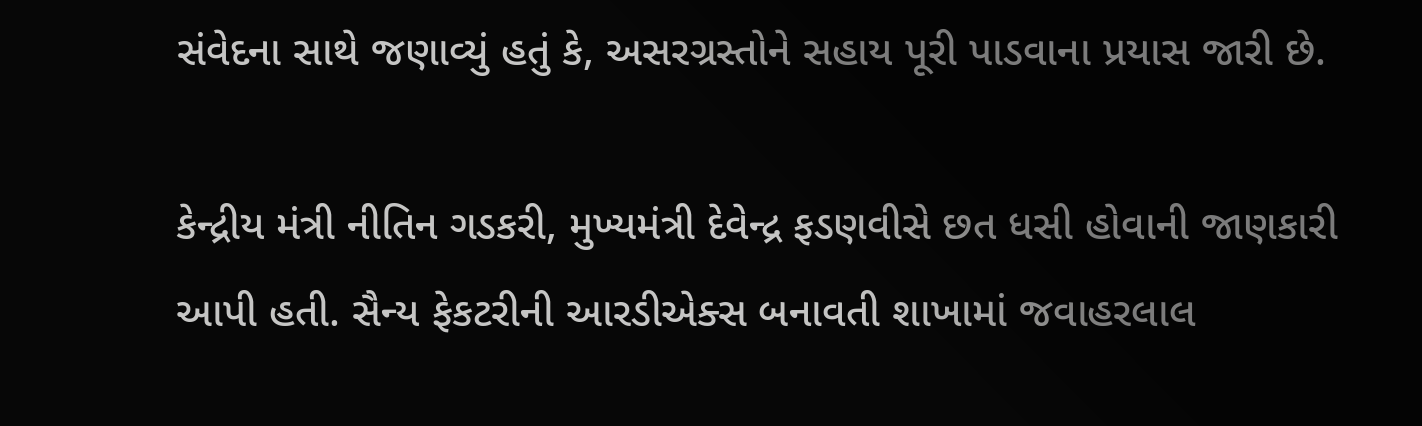સંવેદના સાથે જણાવ્યું હતું કે, અસરગ્રસ્તોને સહાય પૂરી પાડવાના પ્રયાસ જારી છે.

કેન્દ્રીય મંત્રી નીતિન ગડકરી, મુખ્યમંત્રી દેવેન્દ્ર ફડણવીસે છત ધસી હોવાની જાણકારી આપી હતી. સૈન્ય ફેકટરીની આરડીએક્સ બનાવતી શાખામાં જવાહરલાલ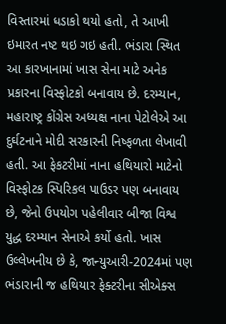વિસ્તારમાં ધડાકો થયો હતો, તે આખી ઇમારત નષ્ટ થઇ ગઇ હતી. ભંડારા સ્થિત આ કારખાનામાં ખાસ સેના માટે અનેક પ્રકારના વિસ્ફોટકો બનાવાય છે. દરમ્યાન, મહારાષ્ટ્ર કોંગ્રેસ અધ્યક્ષ નાના પેટોલેએ આ દુર્ઘટનાને મોદી સરકારની નિષ્ફળતા લેખાવી હતી. આ ફેકટરીમાં નાના હથિયારો માટેનો વિસ્ફોટક સ્પિરિકલ પાઉડર પણ બનાવાય છે, જેનો ઉપયોગ પહેલીવાર બીજા વિશ્વ યુદ્ધ દરમ્યાન સેનાએ કર્યો હતો. ખાસ ઉલ્લેખનીય છે કે, જાન્યુઆરી-2024માં પણ ભંડારાની જ હથિયાર ફેક્ટરીના સીએક્સ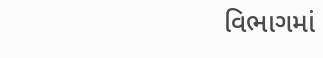વિભાગમાં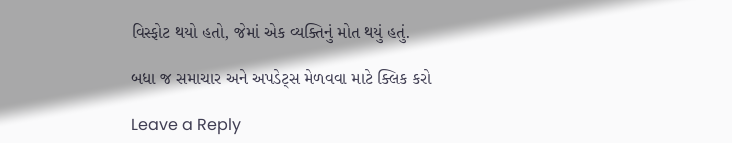વિસ્ફોટ થયો હતો, જેમાં એક વ્યક્તિનું મોત થયું હતું.

બધા જ સમાચાર અને અપડેટ્સ મેળવવા માટે ક્લિક કરો

Leave a Reply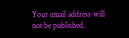Your email address will not be published.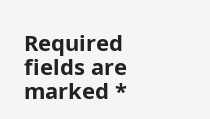Required fields are marked *